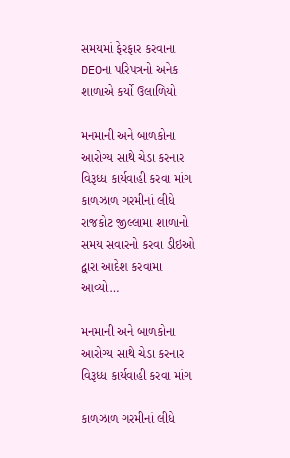સમયમાં ફેરફાર કરવાના DEOના પરિપત્રનો અનેક શાળાએ કર્યો ઉલાળિયો

મનમાની અને બાળકોના આરોગ્ય સાથે ચેડા કરનાર વિરૂધ્ધ કાર્યવાહી કરવા માંગ કાળઝાળ ગરમીનાં લીધે રાજકોટ જીલ્લામા શાળાનો સમય સવારનો કરવા ડીઇઓ દ્વારા આદેશ કરવામા આવ્યો…

મનમાની અને બાળકોના આરોગ્ય સાથે ચેડા કરનાર વિરૂધ્ધ કાર્યવાહી કરવા માંગ

કાળઝાળ ગરમીનાં લીધે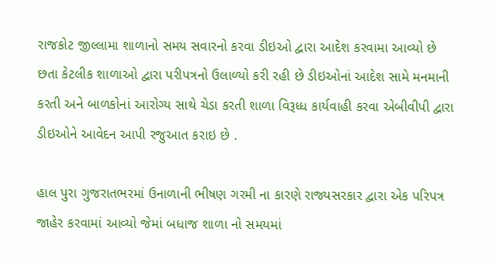રાજકોટ જીલ્લામા શાળાનો સમય સવારનો કરવા ડીઇઓ દ્વારા આદેશ કરવામા આવ્યો છે છતા કેટલીક શાળાઓ દ્વારા પરીપત્રનો ઉલાળ્યો કરી રહી છે ડીઇઓનાં આદેશ સામે મનમાની કરતી અને બાળકોનાં આરોગ્ય સાથે ચેડા કરતી શાળા વિરૂધ્ધ કાર્યવાહી કરવા એબીવીપી દ્વારા ડીઇઓને આવેદન આપી રજુઆત કરાઇ છે .

હાલ પુરા ગુજરાતભરમાં ઉનાળાની ભીષણ ગરમી ના કારણે રાજ્યસરકાર દ્વારા એક પરિપત્ર જાહેર કરવામાં આવ્યો જેમાં બધાજ શાળા નો સમયમાં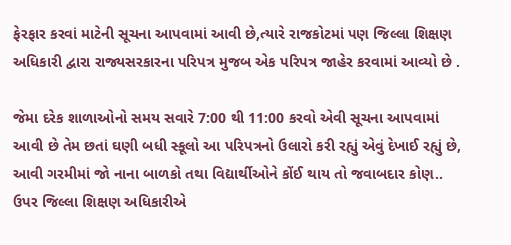ફેરફાર કરવાં માટેની સૂચના આપવામાં આવી છે,ત્યારે રાજકોટમાં પણ જિલ્લા શિક્ષણ અધિકારી દ્વારા રાજ્યસરકારના પરિપત્ર મુજબ એક પરિપત્ર જાહેર કરવામાં આવ્યો છે .

જેમા દરેક શાળાઓનો સમય સવારે 7:00 થી 11:00 કરવો એવી સૂચના આપવામાં આવી છે તેમ છતાં ઘણી બધી સ્કૂલો આ પરિપત્રનો ઉલારો કરી રહ્યું એવું દેખાઈ રહ્યું છે, આવી ગરમીમાં જો નાના બાળકો તથા વિદ્યાર્થીઓને કોંઈ થાય તો જવાબદાર કોણ.. ઉપર જિલ્લા શિક્ષણ અધિકારીએ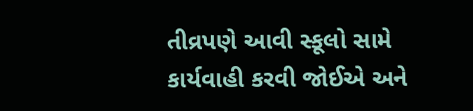તીવ્રપણે આવી સ્કૂલો સામે કાર્યવાહી કરવી જોઈએ અને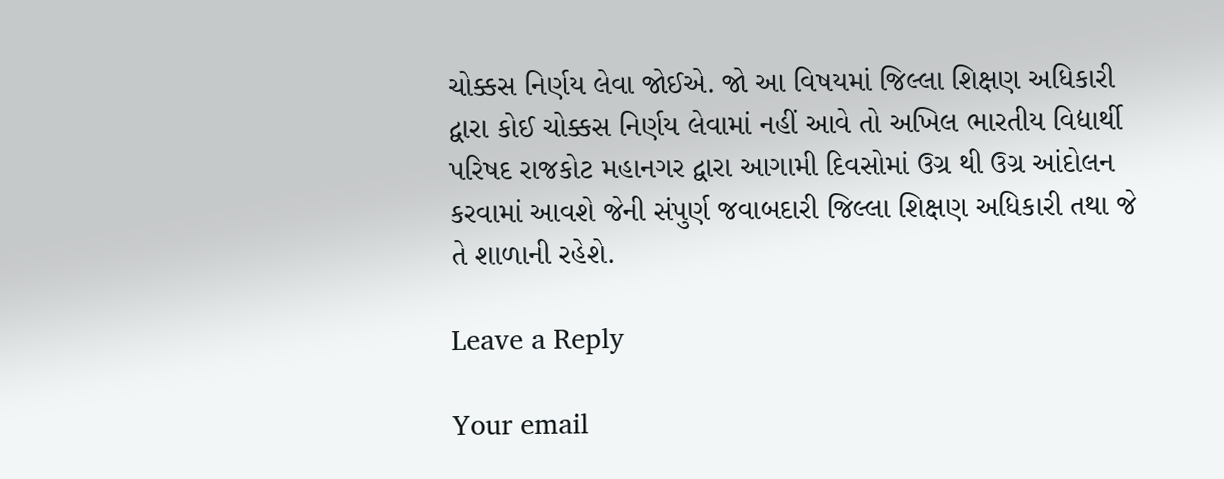ચોક્કસ નિર્ણય લેવા જોઈએ. જો આ વિષયમાં જિલ્લા શિક્ષણ અધિકારી દ્વારા કોઈ ચોક્કસ નિર્ણય લેવામાં નહીં આવે તો અખિલ ભારતીય વિદ્યાર્થી પરિષદ રાજકોટ મહાનગર દ્વારા આગામી દિવસોમાં ઉગ્ર થી ઉગ્ર આંદોલન કરવામાં આવશે જેની સંપુર્ણ જવાબદારી જિલ્લા શિક્ષણ અધિકારી તથા જે તે શાળાની રહેશે.

Leave a Reply

Your email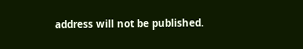address will not be published.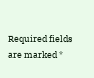Required fields are marked *